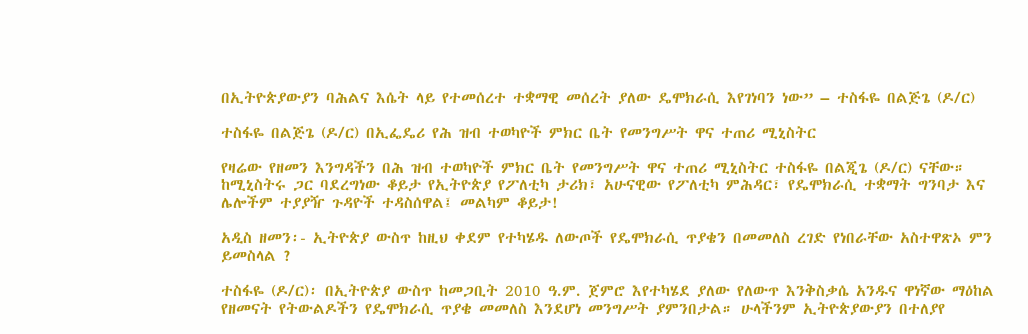በኢትዮጵያውያን ባሕልና እሴት ላይ የተመሰረተ ተቋማዊ መሰረት ያለው ዴሞክራሲ እየገነባን ነው” – ተስፋዬ በልጅጌ (ዶ/ር)

ተስፋዬ በልጅጌ (ዶ/ር) በኢፌዴሪ የሕ ዝብ ተወካዮች ምክር ቤት የመንግሥት ዋና ተጠሪ ሚኒስትር

የዛሬው የዘመን እንግዳችን በሕ ዝብ ተወካዮች ምክር ቤት የመንግሥት ዋና ተጠሪ ሚኒስትር ተስፋዬ በልጂጌ (ዶ/ር) ናቸው። ከሚኒስትሩ ጋር ባደረግነው ቆይታ የኢትዮጵያ የፖለቲካ ታሪክ፣ አሁናዊው የፖለቲካ ምሕዳር፣ የዴሞክራሲ ተቋማት ግንባታ እና ሌሎችም ተያያዥ ጉዳዮች ተዳስሰዋል፤ መልካም ቆይታ!

አዲስ ዘመን፡- ኢትዮጵያ ውስጥ ከዚህ ቀደም የተካሄዱ ለውጦች የዴሞክራሲ ጥያቄን በመመለስ ረገድ የነበራቸው አስተዋጽኦ ምን ይመስላል ?

ተስፋዬ (ዶ/ር)፡ በኢትዮጵያ ውስጥ ከመጋቢት 2010 ዓ.ም. ጀምሮ እየተካሄደ ያለው የለውጥ እንቅስቃሴ አንዱና ዋነኛው ማዕከል የዘመናት የትውልዶችን የዴሞክራሲ ጥያቄ መመለስ እንደሆነ መንግሥት ያምንበታል። ሁላችንም ኢትዮጵያውያን በተለያየ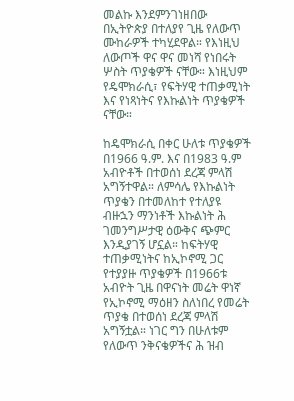መልኩ እንደምንገነዘበው በኢትዮጵያ በተለያየ ጊዜ የለውጥ ሙከራዎች ተካሂደዋል። የእነዚህ ለውጦች ዋና ዋና መነሻ የነበሩት ሦስት ጥያቄዎች ናቸው። እነዚህም የዴሞክራሲ፣ የፍትሃዊ ተጠቃሚነት እና የነጻነትና የእኩልነት ጥያቄዎች ናቸው።

ከዴሞክራሲ በቀር ሁለቱ ጥያቄዎች በ1966 ዓ.ም. እና በ1983 ዓ.ም አብዮቶች በተወሰነ ደረጃ ምላሽ አግኝተዋል። ለምሳሌ የእኩልነት ጥያቄን በተመለከተ የተለያዩ ብዙኋን ማንነቶች እኩልነት ሕ ገመንግሥታዊ ዕውቅና ጭምር እንዲያገኝ ሆኗል። ከፍትሃዊ ተጠቃሚነትና ከኢኮኖሚ ጋር የተያያዙ ጥያቄዎች በ1966ቱ አብዮት ጊዜ በዋናነት መሬት ዋነኛ የኢኮኖሚ ማዕዘን ስለነበረ የመሬት ጥያቄ በተወሰነ ደረጃ ምላሽ አግኝቷል። ነገር ግን በሁለቱም የለውጥ ንቅናቄዎችና ሕ ዝብ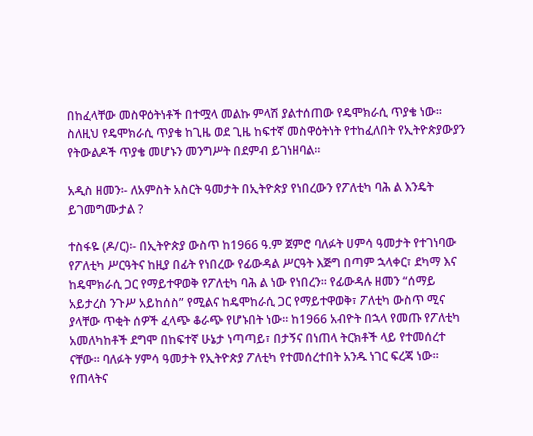በከፈላቸው መስዋዕትነቶች በተሟላ መልኩ ምላሽ ያልተሰጠው የዴሞክራሲ ጥያቄ ነው። ስለዚህ የዴሞክራሲ ጥያቄ ከጊዜ ወደ ጊዜ ከፍተኛ መስዋዕትነት የተከፈለበት የኢትዮጵያውያን የትውልዶች ጥያቄ መሆኑን መንግሥት በደምብ ይገነዘባል።

አዲስ ዘመን፡- ለአምስት አስርት ዓመታት በኢትዮጵያ የነበረውን የፖለቲካ ባሕ ል እንዴት ይገመግሙታል ?

ተስፋዬ (ዶ/ር)፡- በኢትዮጵያ ውስጥ ከ1966 ዓ.ም ጀምሮ ባለፉት ሀምሳ ዓመታት የተገነባው የፖለቲካ ሥርዓትና ከዚያ በፊት የነበረው የፊውዳል ሥርዓት እጅግ በጣም ኋላቀር፣ ደካማ እና ከዴሞክራሲ ጋር የማይተዋወቅ የፖለቲካ ባሕ ል ነው የነበረን። የፊውዳሉ ዘመን “ሰማይ አይታረስ ንጉሥ አይከሰስ” የሚልና ከዴሞከራሲ ጋር የማይተዋወቅ፣ ፖለቲካ ውስጥ ሚና ያላቸው ጥቂት ሰዎች ፈላጭ ቆራጭ የሆኑበት ነው። ከ1966 አብዮት በኋላ የመጡ የፖለቲካ አመለካከቶች ደግሞ በከፍተኛ ሁኔታ ነጣጣይ፣ በታኝና በነጠላ ትርክቶች ላይ የተመሰረተ ናቸው። ባለፉት ሃምሳ ዓመታት የኢትዮጵያ ፖለቲካ የተመሰረተበት አንዱ ነገር ፍረጃ ነው። የጠላትና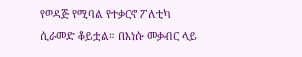የወዳጅ የሚባል የተቃርኖ ፖለቲካ ሲራመድ ቆይቷል። በእነሱ መቃብር ላይ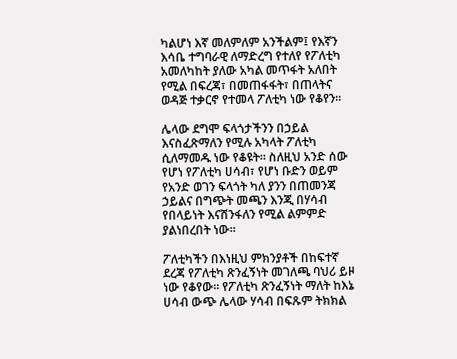ካልሆነ እኛ መለምለም አንችልም፤ የእኛን እሳቤ ተግባራዊ ለማድረግ የተለየ የፖለቲካ አመለካከት ያለው አካል መጥፋት አለበት የሚል በፍረጃ፣ በመጠፋፋት፣ በጠላትና ወዳጅ ተቃርኖ የተመላ ፖለቲካ ነው የቆየን፡፡

ሌላው ደግሞ ፍላጎታችንን በኃይል እናስፈጽማለን የሚሉ አካላት ፖለቲካ ሲለማመዱ ነው የቆዩት። ስለዚህ አንድ ሰው የሆነ የፖለቲካ ሀሳብ፣ የሆነ ቡድን ወይም የአንድ ወገን ፍላጎት ካለ ያንን በጠመንጃ ኃይልና በግጭት መጫን እንጂ በሃሳብ የበላይነት እናሸንፋለን የሚል ልምምድ ያልነበረበት ነው።

ፖለቲካችን በእነዚህ ምክንያቶች በከፍተኛ ደረጃ የፖለቲካ ጽንፈኝነት መገለጫ ባህሪ ይዞ ነው የቆየው። የፖለቲካ ጽንፈኝነት ማለት ከእኔ ሀሳብ ውጭ ሌላው ሃሳብ በፍጹም ትክክል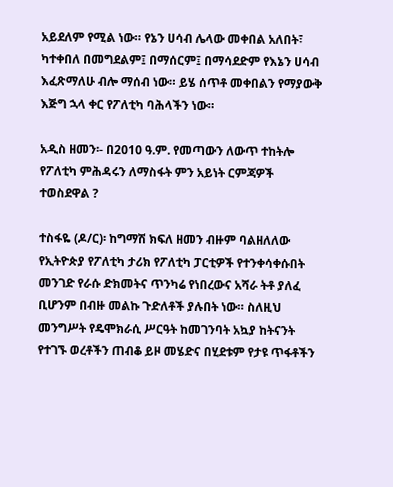አይደለም የሚል ነው። የኔን ሀሳብ ሌላው መቀበል አለበት፣ ካተቀበለ በመግደልም፤ በማሰርም፤ በማሳደድም የእኔን ሀሳብ እፈጽማለሁ ብሎ ማሰብ ነው። ይሄ ሰጥቶ መቀበልን የማያውቅ እጅግ ኋላ ቀር የፖለቲካ ባሕላችን ነው።

አዲስ ዘመን፡- በ2010 ዓ.ም. የመጣውን ለውጥ ተከትሎ የፖለቲካ ምሕዳሩን ለማስፋት ምን አይነት ርምጃዎች ተወስደዋል ?

ተስፋዬ (ዶ/ር)፡ ከግማሽ ክፍለ ዘመን ብዙም ባልዘለለው የኢትዮጵያ የፖለቲካ ታሪክ የፖለቲካ ፓርቲዎች የተንቀሳቀሱበት መንገድ የራሱ ድክመትና ጥንካሬ የነበረውና አሻራ ትቶ ያለፈ ቢሆንም በብዙ መልኩ ጉድለቶች ያሉበት ነው። ስለዚህ መንግሥት የዴሞክራሲ ሥርዓት ከመገንባት አኳያ ከትናንት የተገኙ ወረቶችን ጠብቆ ይዞ መሄድና በሂደቱም የታዩ ጥፋቶችን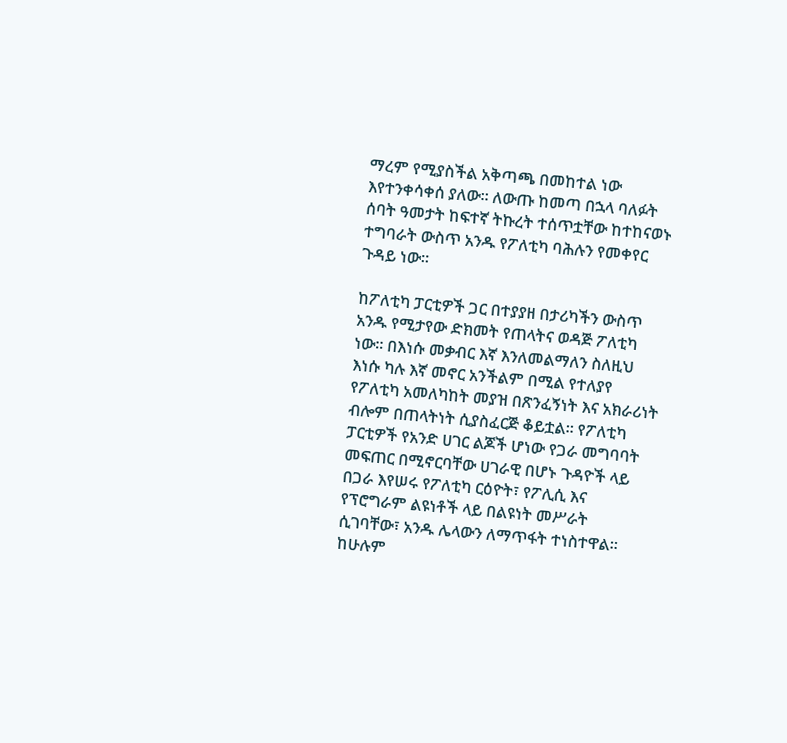ማረም የሚያስችል አቅጣጫ በመከተል ነው እየተንቀሳቀሰ ያለው። ለውጡ ከመጣ በኋላ ባለፉት ሰባት ዓመታት ከፍተኛ ትኩረት ተሰጥቷቸው ከተከናወኑ ተግባራት ውስጥ አንዱ የፖለቲካ ባሕሉን የመቀየር ጉዳይ ነው።

ከፖለቲካ ፓርቲዎች ጋር በተያያዘ በታሪካችን ውስጥ አንዱ የሚታየው ድክመት የጠላትና ወዳጅ ፖለቲካ ነው። በእነሱ መቃብር እኛ እንለመልማለን ስለዚህ እነሱ ካሉ እኛ መኖር አንችልም በሚል የተለያየ የፖለቲካ አመለካከት መያዝ በጽንፈኝነት እና አክራሪነት ብሎም በጠላትነት ሲያስፈርጅ ቆይቷል። የፖለቲካ ፓርቲዎች የአንድ ሀገር ልጆች ሆነው የጋራ መግባባት መፍጠር በሚኖርባቸው ሀገራዊ በሆኑ ጉዳዮች ላይ በጋራ እየሠሩ የፖለቲካ ርዕዮት፣ የፖሊሲ እና የፕሮግራም ልዩነቶች ላይ በልዩነት መሥራት ሲገባቸው፣ አንዱ ሌላውን ለማጥፋት ተነስተዋል። ከሁሉም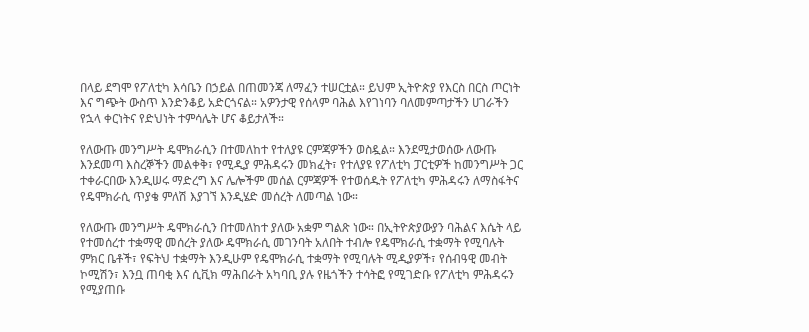በላይ ደግሞ የፖለቲካ እሳቤን በኃይል በጠመንጃ ለማፈን ተሠርቷል። ይህም ኢትዮጵያ የእርስ በርስ ጦርነት እና ግጭት ውስጥ እንድንቆይ አድርጎናል። አዎንታዊ የሰላም ባሕል እየገነባን ባለመምጣታችን ሀገራችን የኋላ ቀርነትና የድህነት ተምሳሌት ሆና ቆይታለች።

የለውጡ መንግሥት ዴሞክራሲን በተመለከተ የተለያዩ ርምጃዎችን ወስዷል። እንደሚታወሰው ለውጡ እንደመጣ እስረኞችን መልቀቅ፣ የሚዲያ ምሕዳሩን መክፈት፣ የተለያዩ የፖለቲካ ፓርቲዎች ከመንግሥት ጋር ተቀራርበው እንዲሠሩ ማድረግ እና ሌሎችም መሰል ርምጃዎች የተወሰዱት የፖለቲካ ምሕዳሩን ለማስፋትና የዴሞክራሲ ጥያቄ ምለሽ እያገኘ እንዲሄድ መሰረት ለመጣል ነው።

የለውጡ መንግሥት ዴሞክራሲን በተመለከተ ያለው አቋም ግልጽ ነው። በኢትዮጵያውያን ባሕልና እሴት ላይ የተመሰረተ ተቋማዊ መሰረት ያለው ዴሞክራሲ መገንባት አለበት ተብሎ የዴሞክራሲ ተቋማት የሚባሉት ምክር ቤቶች፣ የፍትህ ተቋማት እንዲሁም የዴሞክራሲ ተቋማት የሚባሉት ሚዲያዎች፣ የሰብዓዊ መብት ኮሚሽን፣ እንቧ ጠባቂ እና ሲቪክ ማሕበራት አካባቢ ያሉ የዜጎችን ተሳትፎ የሚገድቡ የፖለቲካ ምሕዳሩን የሚያጠቡ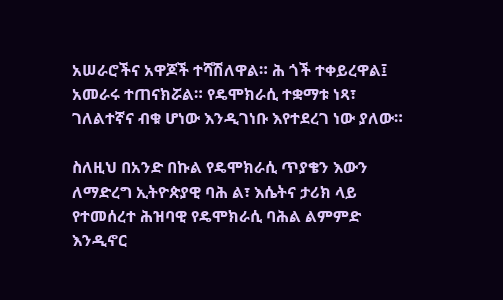አሠራሮችና አዋጆች ተሻሽለዋል። ሕ ጎች ተቀይረዋል፤ አመራሩ ተጠናክሯል። የዴሞክራሲ ተቋማቱ ነጻ፣ ገለልተኛና ብቁ ሆነው እንዲገነቡ እየተደረገ ነው ያለው።

ስለዚህ በአንድ በኩል የዴሞክራሲ ጥያቄን እውን ለማድረግ ኢትዮጵያዊ ባሕ ል፣ እሴትና ታሪክ ላይ የተመሰረተ ሕዝባዊ የዴሞክራሲ ባሕል ልምምድ እንዲኖር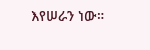እየሠራን ነው።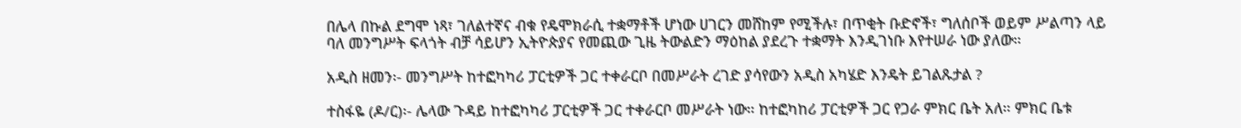በሌላ በኩል ደግሞ ነጻ፣ ገለልተኛና ብቁ የዴሞክራሲ ተቋማቶች ሆነው ሀገርን መሸከም የሚችሉ፣ በጥቂት ቡድኖች፣ ግለሰቦች ወይም ሥልጣን ላይ ባለ መንግሥት ፍላጎት ብቻ ሳይሆን ኢትዮጵያና የመጪው ጊዜ ትውልድን ማዕከል ያደረጉ ተቋማት እንዲገነቡ እየተሠራ ነው ያለው።

አዲስ ዘመን፡- መንግሥት ከተፎካካሪ ፓርቲዎች ጋር ተቀራርቦ በመሥራት ረገድ ያሳየውን አዲስ አካሄድ እንዴት ይገልጹታል ?

ተስፋዬ (ዶ/ር)፡- ሌላው ጉዳይ ከተፎካካሪ ፓርቲዎች ጋር ተቀራርቦ መሥራት ነው። ከተፎካከሪ ፓርቲዎች ጋር የጋራ ምክር ቤት አለ። ምክር ቤቱ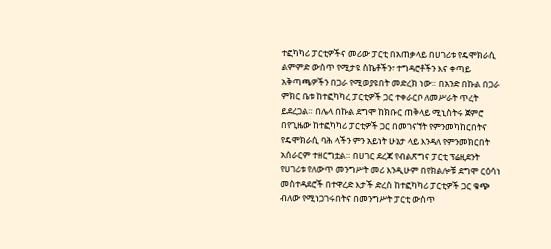ተፎካካሪ ፓርቲዎችና መሪው ፓርቲ በአጠቃላይ በሀገሪቱ የዴሞክራሲ ልምምድ ውሰጥ የሚታዩ ስኬቶችን፣ ተግዳሮቶችን እና ቀጣይ አቅጣጫዎችን በጋራ የሚወያዩበት መድረክ ነው። በአንድ በኩል በጋራ ምክር ቤቱ ከተፎካካረ ፓርቲዎች ጋር ተቀራርቦ ለመሥራት ጥረት ይደረጋል። በሌላ በኩል ደግሞ ከክቡር ጠቅላይ ሚኒስትሩ ጀምሮ በየጊዜው ከተፎካካሪ ፓርቲዎች ጋር በመገናኘት የምንመካከርበትና የዴሞክራሲ ባሕ ላችን ምን አይነት ሁኔታ ላይ እንዳለ የምንመክርበት አሰራርም ተዘርግቷል። በሀገር ደረጃ የብልጽግና ፓርቲ ፕሬዚደንት የሀገሪቱ የለውጥ መንግሥት መሪ እንዲሁም በየክልሎቹ ደግሞ ርዕሳነ መስተዳደሮች በተዋረድ እታች ድረስ ከተፎካካሪ ፓርቲዎች ጋር ቁጭ ብለው የሚነጋገሩበትና በመንግሥት ፓርቲ ውስጥ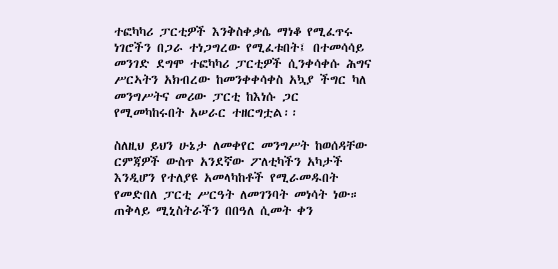ተፎካካሪ ፓርቲዎች እንቅስቀቃሴ ማነቆ የሚፈጥሩ ነገሮችን በጋራ ተነጋግረው የሚፈቱበት፤ በተመሳሳይ መንገድ ደግሞ ተፎካካሪ ፓርቲዎች ሲንቀሳቀሱ ሕግና ሥርኣትን አክብረው ከመንቀቀሳቀስ አኳያ ችግር ካለ መንግሥትና መሪው ፓርቲ ከእነሱ ጋር የሚመካከሩበት አሠራር ተዘርግቷል፡፡

ስለዚህ ይህን ሁኔታ ለመቀየር መንግሥት ከወሰዳቸው ርምጃዎች ውስጥ አንደኛው ፖለቲካችን አካታች እንዲሆን የተለያዩ አመላካከቶች የሚራመዱበት የመድበለ ፓርቲ ሥርዓት ለመገንባት መነሳት ነው። ጠቅላይ ሚኒስትራችን በበዓለ ሲመት ቀን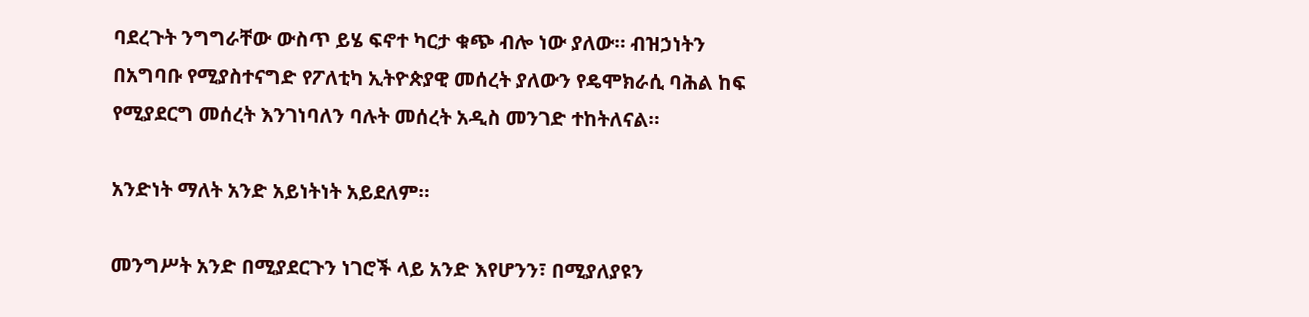ባደረጉት ንግግራቸው ውስጥ ይሄ ፍኖተ ካርታ ቁጭ ብሎ ነው ያለው። ብዝኃነትን በአግባቡ የሚያስተናግድ የፖለቲካ ኢትዮጵያዊ መሰረት ያለውን የዴሞክራሲ ባሕል ከፍ የሚያደርግ መሰረት እንገነባለን ባሉት መሰረት አዲስ መንገድ ተከትለናል።

አንድነት ማለት አንድ አይነትነት አይደለም።

መንግሥት አንድ በሚያደርጉን ነገሮች ላይ አንድ እየሆንን፣ በሚያለያዩን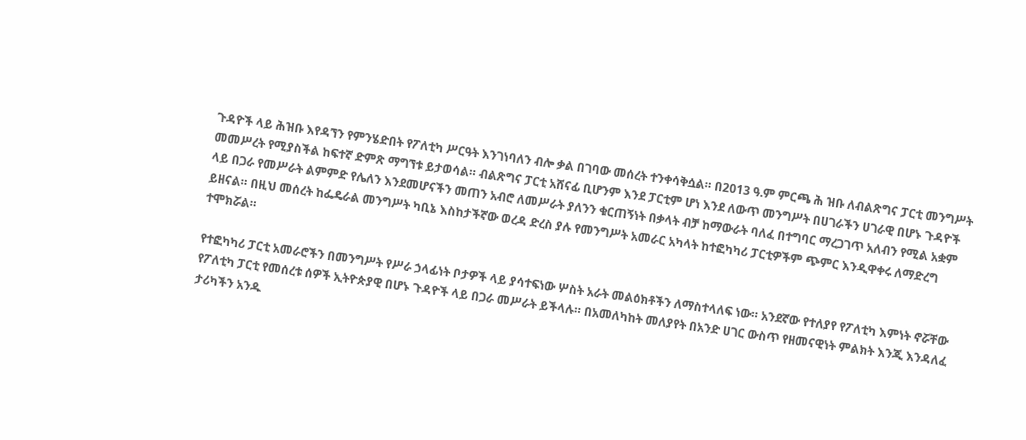ጉዳዮች ላይ ሕዝቡ እየዳኘን የምንሄድበት የፖለቲካ ሥርዓት እንገነባለን ብሎ ቃል በገባው መሰረት ተንቀሳቅሷል። በ2013 ዓ.ም ምርጫ ሕ ዝቡ ለብልጽግና ፓርቲ መንግሥት መመሥረት የሚያስችል ከፍተኛ ድምጽ ማግኘቱ ይታወሳል። ብልጽግና ፓርቲ አሸናፊ ቢሆንም እንደ ፓርቲም ሆነ እንደ ለውጥ መንግሥት በሀገራችን ሀገራዊ በሆኑ ጉዳዮች ላይ በጋራ የመሥራት ልምምድ የሌለን እንደመሆናችን መጠን አብሮ ለመሥራት ያለንን ቁርጠኝነት በቃላት ብቻ ከማውራት ባለፈ በተግባር ማረጋገጥ አለብን የሚል አቋም ይዘናል። በዚህ መሰረት ከፌዴራል መንግሥት ካቢኔ እስከታችኛው ወረዳ ድረስ ያሉ የመንግሥት አመራር አካላት ከተፎካካሪ ፓርቲዎችም ጭምር እንዲዋቀሩ ለማድረግ ተሞክሯል።

የተፎካካሪ ፓርቲ አመራሮችን በመንግሥት የሥራ ኃላፊነት ቦታዎች ላይ ያሳተፍነው ሦስት አራት መልዕክቶችን ለማስተላለፍ ነው። አንደኛው የተለያየ የፖለቲካ እምነት ኖሯቸው የፖለቲካ ፓርቲ የመሰረቱ ሰዎች ኢትዮጵያዊ በሆኑ ጉዳዮች ላይ በጋራ መሥራት ይችላሉ። በአመለካከት መለያየት በአንድ ሀገር ውስጥ የዘመናዊነት ምልክት እንጂ እንዳለፈ ታሪካችን አንዱ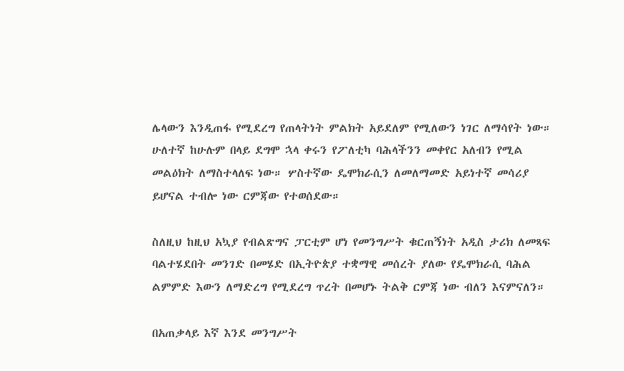ሌላውን እንዲጠፋ የሚደረግ የጠላትነት ምልክት አይደለም የሚለውን ነገር ለማሳየት ነው። ሁለተኛ ከሁሉም በላይ ደግሞ ኋላ ቀሩን የፖለቲካ ባሕላችንን መቀየር አለብን የሚል መልዕክት ለማስተላለፍ ነው። ሦስተኛው ዴሞክራሲን ለመለማመድ አይነተኛ መሳሪያ ይሆናል ተብሎ ነው ርምጃው የተወሰደው።

ስለዚህ ከዚህ አኳያ የብልጽግና ፓርቲም ሆነ የመንግሥት ቁርጠኝነት አዲስ ታሪክ ለመጻፍ ባልተሄደበት መንገድ በመሄድ በኢትዮጵያ ተቋማዊ መሰረት ያለው የዴሞክራሲ ባሕል ልምምድ እውን ለማድረግ የሚደረግ ጥረት በመሆኑ ትልቅ ርምጃ ነው ብለን እናምናለን።

በአጠቃላይ እኛ እንደ መንግሥት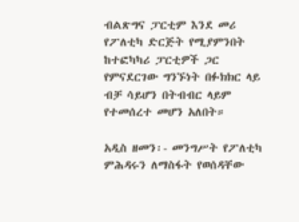ብልጽግና ፓርቲም እንደ መሪ የፖለቲካ ድርጅት የሚያምንበት ከተፎካካሪ ፓርቲዎች ጋር የምናደርገው ግንኙነት በፉክክር ላይ ብቻ ሳይሆን በትብብር ላይም የተመሰረተ መሆን አለበት።

አዲስ ዘመን፡- መንግሥት የፖለቲካ ምሕዳሩን ለማስፋት የወሰዳቸው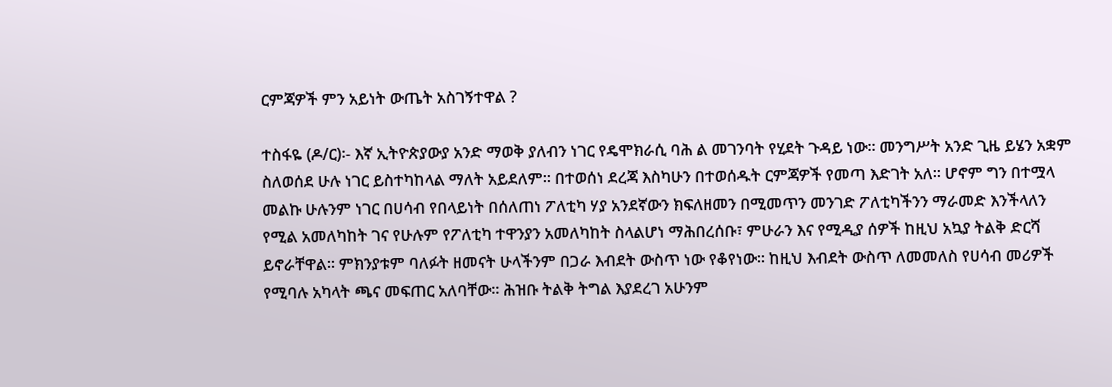ርምጃዎች ምን አይነት ውጤት አስገኝተዋል ?

ተስፋዬ (ዶ/ር)፡- እኛ ኢትዮጵያውያ አንድ ማወቅ ያለብን ነገር የዴሞክራሲ ባሕ ል መገንባት የሂደት ጉዳይ ነው። መንግሥት አንድ ጊዜ ይሄን አቋም ስለወሰደ ሁሉ ነገር ይስተካከላል ማለት አይደለም። በተወሰነ ደረጃ እስካሁን በተወሰዱት ርምጃዎች የመጣ እድገት አለ። ሆኖም ግን በተሟላ መልኩ ሁሉንም ነገር በሀሳብ የበላይነት በሰለጠነ ፖለቲካ ሃያ አንደኛውን ክፍለዘመን በሚመጥን መንገድ ፖለቲካችንን ማራመድ እንችላለን የሚል አመለካከት ገና የሁሉም የፖለቲካ ተዋንያን አመለካከት ስላልሆነ ማሕበረሰቡ፣ ምሁራን እና የሚዲያ ሰዎች ከዚህ አኳያ ትልቅ ድርሻ ይኖራቸዋል። ምክንያቱም ባለፉት ዘመናት ሁላችንም በጋራ እብደት ውስጥ ነው የቆየነው። ከዚህ እብደት ውስጥ ለመመለስ የሀሳብ መሪዎች የሚባሉ አካላት ጫና መፍጠር አለባቸው። ሕዝቡ ትልቅ ትግል እያደረገ አሁንም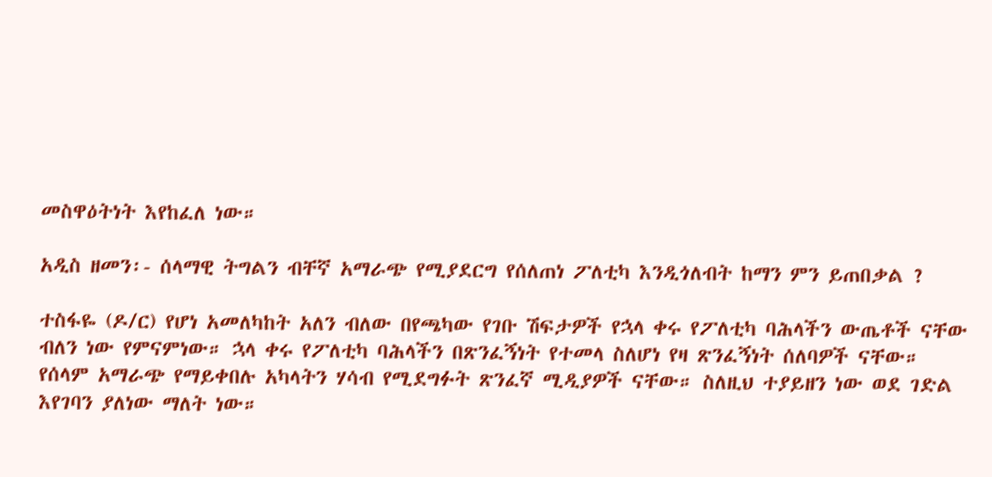መስዋዕትነት እየከፈለ ነው።

አዲስ ዘመን፡- ሰላማዊ ትግልን ብቸኛ አማራጭ የሚያደርግ የሰለጠነ ፖለቲካ እንዲጎለብት ከማን ምን ይጠበቃል ?

ተስፋዬ (ዶ/ር) የሆነ አመለካከት አለን ብለው በየጫካው የገቡ ሽፍታዎች የኋላ ቀሩ የፖለቲካ ባሕላችን ውጤቶች ናቸው ብለን ነው የምናምነው። ኋላ ቀሩ የፖለቲካ ባሕላችን በጽንፈኝነት የተመላ ስለሆነ የዛ ጽንፈኝነት ሰለባዎች ናቸው። የሰላም አማራጭ የማይቀበሉ አካላትን ሃሳብ የሚደግፉት ጽንፈኛ ሚዲያዎች ናቸው። ስለዚህ ተያይዘን ነው ወደ ገድል እየገባን ያለነው ማለት ነው።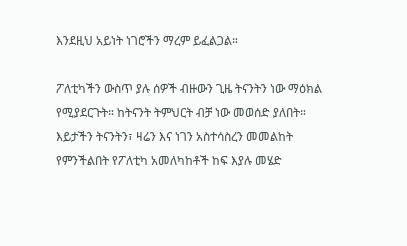እንደዚህ አይነት ነገሮችን ማረም ይፈልጋል።

ፖለቲካችን ውስጥ ያሉ ሰዎች ብዙውን ጊዜ ትናንትን ነው ማዕክል የሚያደርጉት። ከትናንት ትምህርት ብቻ ነው መወሰድ ያለበት። እይታችን ትናንትን፣ ዛሬን እና ነገን አስተሳስረን መመልከት የምንችልበት የፖለቲካ አመለካከቶች ከፍ እያሉ መሄድ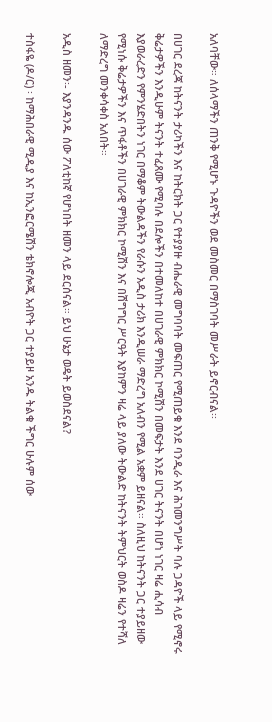አለባቸው። ለሰላማችን ጠንቅ የሚሆኑ ጉዳዮችን ወደ መስመር በማስገባት መሥራት ይኖርብናል፡፡

በሀገር ደረጃ ከትናንት ታሪካችን እና ከትርክት ጋር የተያያዙ ብሔራዊ መግባባት መፍጠር የሚጠይቁ እንደ ባንዲራ እና ሕገመንግሥት ባሉ ጋዳዮች ላይ የሚኖሩ ቅሬታዎችን እንዲሁም ትናንት ተፈጸሙ የሚባሉ በደሎችን በተመለከተ በሀገራዊ ምክክር ኮሚሽን በመፍታት እንደ ሀገር ትናንት በሆነ ነገር ዛሬ ሒሳብ እያወራረድን የምንሄድበትን ነገር በማቆም ትውልዳችን የራሱን አዲስ ታሪክ እንዲሠራ ማድረግ አለብን የሚል አቋም ይዘናል። ስለዚህ ከትናንት ጋር ተያይዘው የሚነሱ ቅሬታዎችን እና ጥፋቶችን በሀገራዊ ምክክር ኮሚሽን እና በሽግግር ሥርዓት እያከምን ዛሬ ላይ ያለው ትውልድ ከትናንት ትምህርት ወስዶ ዛሬን የተሻለ ለማድረግ መንቀሳቀስ አለበት።

አዲስ ዘመን፡- እያንዳንዱ ሰው ፖለቲከኛ የሆነበት ዘመን ላይ ደርሰናል። ይህ ሁኔታ ወዴት ይወስደናል?

ተስፋዬ (ዶ/ር) ፡ ከማሕበራዊ ሚዲያ እና ከኢንፎርሜሽን ቴክኖሎጂ አብዮት ጋር ተያይዞ አንዱ ትልቁ ችግር ሁሉም ሰው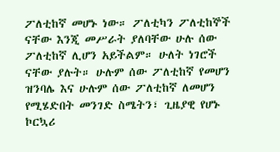ፖለቲከኛ መሆኑ ነው። ፖለቲካን ፖለቲከኞች ናቸው እንጂ መሥራት ያለባቸው ሁሉ ሰው ፖለቲከኛ ሊሆን አይችልም። ሁለት ነገሮች ናቸው ያሉት። ሁሉም ሰው ፖለቲከኛ የመሆን ዝንባሌ እና ሁሉም ሰው ፖለቲከኛ ለመሆን የሚሄድበት መንገድ ስሜትን፣ ጊዜያዊ የሆኑ ኮርኳሪ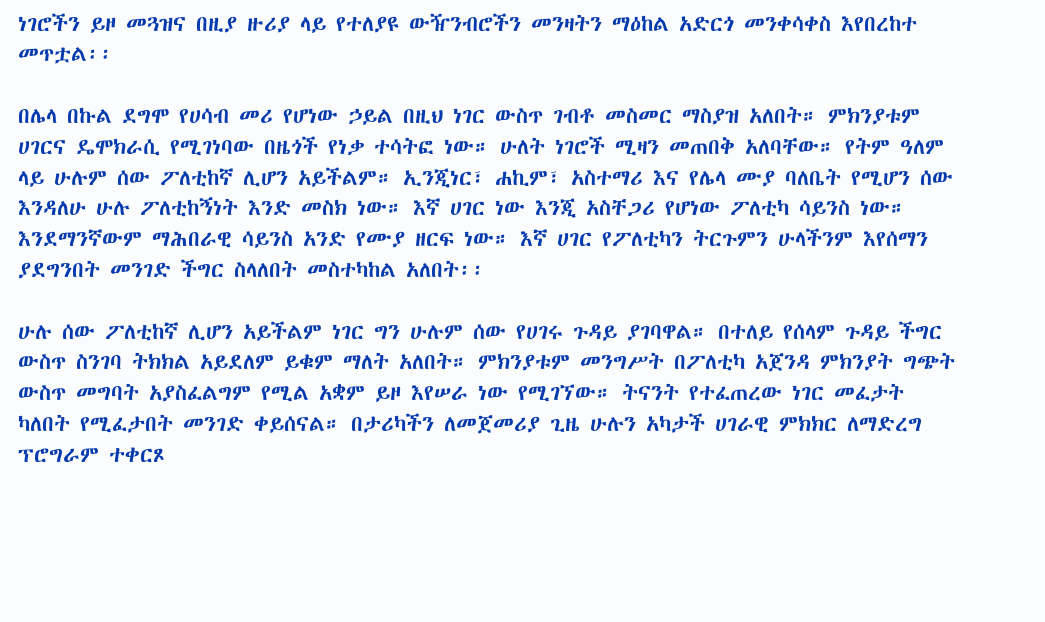ነገሮችን ይዞ መጓዝና በዚያ ዙሪያ ላይ የተለያዩ ውዥንብሮችን መንዛትን ማዕከል አድርጎ መንቀሳቀስ እየበረከተ መጥቷል፡፡

በሌላ በኩል ደግሞ የሀሳብ መሪ የሆነው ኃይል በዚህ ነገር ውስጥ ገብቶ መስመር ማስያዝ አለበት። ምክንያቱም ሀገርና ዴሞክራሲ የሚገነባው በዜጎች የነቃ ተሳትፎ ነው። ሁለት ነገሮች ሚዛን መጠበቅ አለባቸው። የትም ዓለም ላይ ሁሉም ሰው ፖለቲከኛ ሊሆን አይችልም። ኢንጂነር፣ ሐኪም፣ አስተማሪ እና የሌላ ሙያ ባለቤት የሚሆን ሰው እንዳለሁ ሁሉ ፖለቲከኝነት እንድ መስክ ነው። እኛ ሀገር ነው እንጂ አስቸጋሪ የሆነው ፖለቲካ ሳይንስ ነው። እንደማንኛውም ማሕበራዊ ሳይንስ አንድ የሙያ ዘርፍ ነው። እኛ ሀገር የፖለቲካን ትርጉምን ሁላችንም እየሰማን ያደግንበት መንገድ ችግር ስላለበት መስተካከል አለበት፡፡

ሁሉ ሰው ፖለቲከኛ ሊሆን አይችልም ነገር ግን ሁሉም ሰው የሀገሩ ጉዳይ ያገባዋል። በተለይ የሰላም ጉዳይ ችግር ውስጥ ስንገባ ትክክል አይደለም ይቁም ማለት አለበት። ምክንያቱም መንግሥት በፖለቲካ አጀንዳ ምክንያት ግጭት ውስጥ መግባት አያስፈልግም የሚል አቋም ይዞ እየሠራ ነው የሚገኘው። ትናንት የተፈጠረው ነገር መፈታት ካለበት የሚፈታበት መንገድ ቀይሰናል። በታሪካችን ለመጀመሪያ ጊዜ ሁሉን አካታች ሀገራዊ ምክክር ለማድረግ ፕሮግራም ተቀርጾ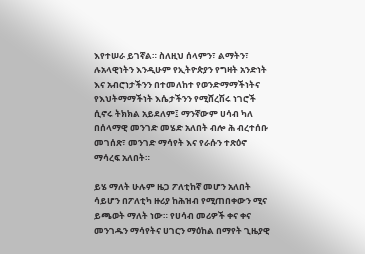እየተሠራ ይገኛል። ስለዚህ ሰላምን፣ ልማትን፣ ሉአላዊነትን እንዲሁም የኢትዮጵያን የግዛት አንድነት እና አብሮነታችንን በተመለከተ የወንድማማችነትና የእህትማማችነት እሴታችንን የሚሸረሽሩ ነገሮች ሲኖሩ ትክክል አይደለም፤ ማንኛውም ሀሳብ ካለ በሰላማዊ መንገድ መሄድ አለበት ብሎ ሕ ብረተሰቡ መገሰጽ፣ መንገድ ማሳየት እና የራሱን ተጽዕኖ ማሳረፍ አለበት።

ይሄ ማለት ሁሉም ዜጋ ፖለቲከኛ መሆን አለበት ሳይሆን በፖለቲካ ዙሪያ ከሕዝብ የሚጠበቀውን ሚና ይጫወት ማለት ነው። የሀሳብ መሪዎች ቀና ቀና መንገዱን ማሳየትና ሀገርን ማዕከል በማየት ጊዜያዊ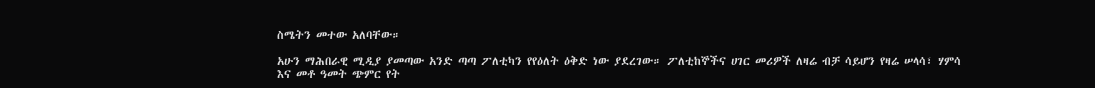ስሜትን መተው አለባቸው።

አሁን ማሕበራዊ ሚዲያ ያመጣው አንድ ጣጣ ፖለቲካን የየዕለት ዕቅድ ነው ያደረገው። ፖለቲከኞችና ሀገር መሪዎች ለዛሬ ብቻ ሳይሆን የዛሬ ሠላሳ፣ ሃምሳ እና መቶ ዓመት ጭምር የት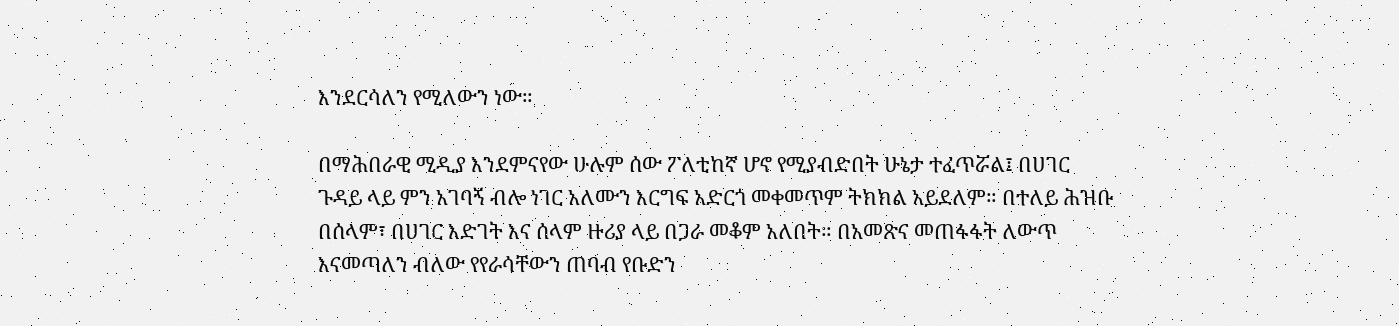እንደርሳለን የሚለውን ነው።

በማሕበራዊ ሚዲያ እንደምናየው ሁሉም ሰው ፖለቲከኛ ሆኖ የሚያብድበት ሁኔታ ተፈጥሯል፤ በሀገር ጉዳይ ላይ ምን አገባኝ ብሎ ነገር አለሙን እርግፍ አድርጎ መቀመጥም ትክክል አይደለም። በተለይ ሕዝቡ በሰላም፣ በሀገር እድገት እና ሰላም ዙሪያ ላይ በጋራ መቆም አለበት። በአመጽና መጠፋፋት ለውጥ እናመጣለን ብለው የየራሳቸውን ጠባብ የቡድን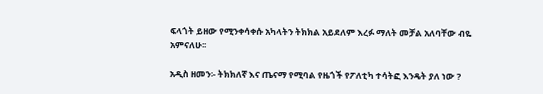ፍላጎት ይዘው የሚንቀሳቀሱ አካላትን ትክክል አይደለም እረፉ ማለት መቻል አለባቸው ብዬ አምናለሁ፡፡

አዲስ ዘመን፡- ትክክለኛ እና ጤናማ የሚባል የዜጎች የፖለቲካ ተሳትፎ እንዴት ያለ ነው ?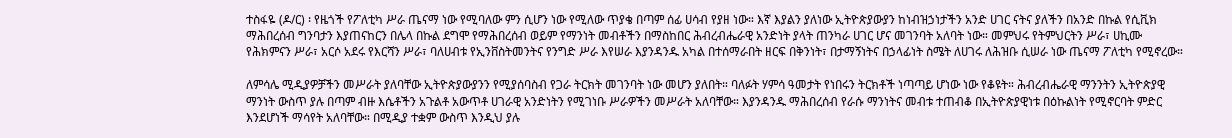ተስፋዬ (ዶ/ር) ፡ የዜጎች የፖለቲካ ሥራ ጤናማ ነው የሚባለው ምን ሲሆን ነው የሚለው ጥያቄ በጣም ሰፊ ሀሳብ የያዘ ነው። እኛ እያልን ያለነው ኢትዮጵያውያን ከነብዝኃነታችን አንድ ሀገር ናትና ያለችን በአንድ በኩል የሲቪክ ማሕበረሰብ ግንባታን እያጠናከርን በሌላ በኩል ደግሞ የማሕበረሰብ ወይም የማንነት መብቶችን በማስከበር ሕብረብሔራዊ አንድነት ያላት ጠንካራ ሀገር ሆና መገንባት አለባት ነው። መምህሩ የትምህርትን ሥራ፣ ሀኪሙ የሕክምናን ሥራ፣ አርሶ አደሩ የእርሻን ሥራ፣ ባለሀብቱ የኢንቨስትመንትና የንግድ ሥራ እየሠራ እያንዳንዱ አካል በተሰማራበት ዘርፍ በቅንነት፣ በታማኝነትና በኃላፊነት ስሜት ለሀገሩ ለሕዝቡ ሲሠራ ነው ጤናማ ፖለቲካ የሚኖረው።

ለምሳሌ ሚዲያዎቻችን መሥራት ያለባቸው ኢትዮጵያውያንን የሚያሰባስብ የጋራ ትርክት መገንባት ነው መሆን ያለበት። ባለፉት ሃምሳ ዓመታት የነበሩን ትርክቶች ነጣጣይ ሆነው ነው የቆዩት። ሕብረብሔራዊ ማንንትን ኢትዮጵያዊ ማንነት ውስጥ ያሉ በጣም ብዙ እሴቶችን አጉልቶ አውጥቶ ሀገራዊ አንድነትን የሚገነቡ ሥራዎችን መሥራት አለባቸው። እያንዳንዱ ማሕበረሰብ የራሱ ማንነትና መብቱ ተጠብቆ በኢትዮጵያዊነቱ በዕኩልነት የሚኖርባት ምድር እንደሆነች ማሳየት አለባቸው። በሚዲያ ተቋም ውስጥ እንዲህ ያሉ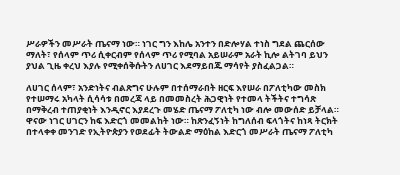ሥራዎችን መሥራት ጤናማ ነው። ነገር ግን እከሌ አንተን በድሎሃል ተነስ ግደል ጨርሰው ማለት፣ የሰላም ጥሪ ሲቀርብም የሰላም ጥሪ የሚባል አይሠራም አራት ኪሎ ልትገባ ይህን ያህል ጊዜ ቀረህ እያሉ የሚቀሰቅሱትን ለሀገር እደማይበጁ ማሳየት ያስፈልጋል።

ለሀገር ሰላም፣ አንድነትና ብልጽግና ሁሉም በተሰማራበት ዘርፍ እየሠራ በፖለቲካው መስክ የተሠማሩ አካላት ሲሳሳቱ በመረጃ ላይ በመመስረት ሕጋዊነት የተመላ ትችትና ተግሳጽ በማቅረብ ተጠያቂነት እንዲኖር እያደረጉ መሄድ ጤናማ ፖለቲካ ነው ብሎ መውሰድ ይቻላል። ዋናው ነገር ሀገርን ከፍ እድርጎ መመልከት ነው። ከጽንፈኝነት ከግለሰብ ፍላጎትና ከነጻ ትርክት በተላቀቀ መንገድ የኢትዮጵያን የወደፊት ትውልድ ማዕከል እድርጎ መሥራት ጤናማ ፖለቲካ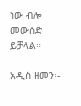ነው ብሎ መውሰድ ይቻላል።

አዲስ ዘመን፡-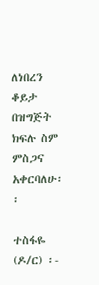ለነበረን ቆይታ በዝግጅት ክፍሉ ስም ምስጋና አቀርባለሁ፡፡

ተስፋዬ (ዶ/ር) ፡-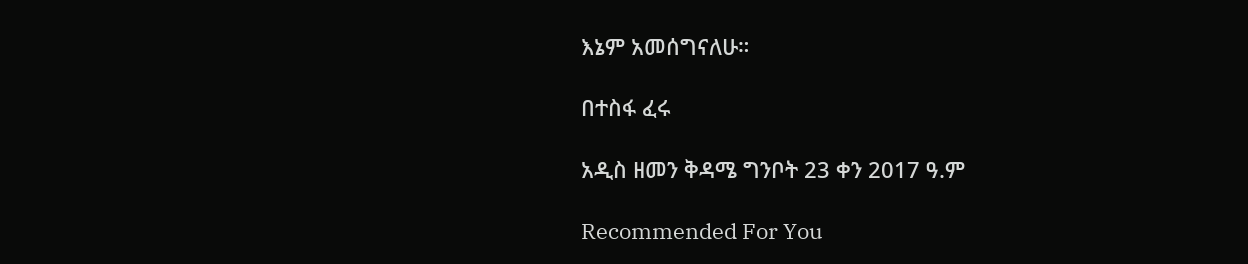እኔም አመሰግናለሁ።

በተስፋ ፈሩ

አዲስ ዘመን ቅዳሜ ግንቦት 23 ቀን 2017 ዓ.ም

Recommended For You